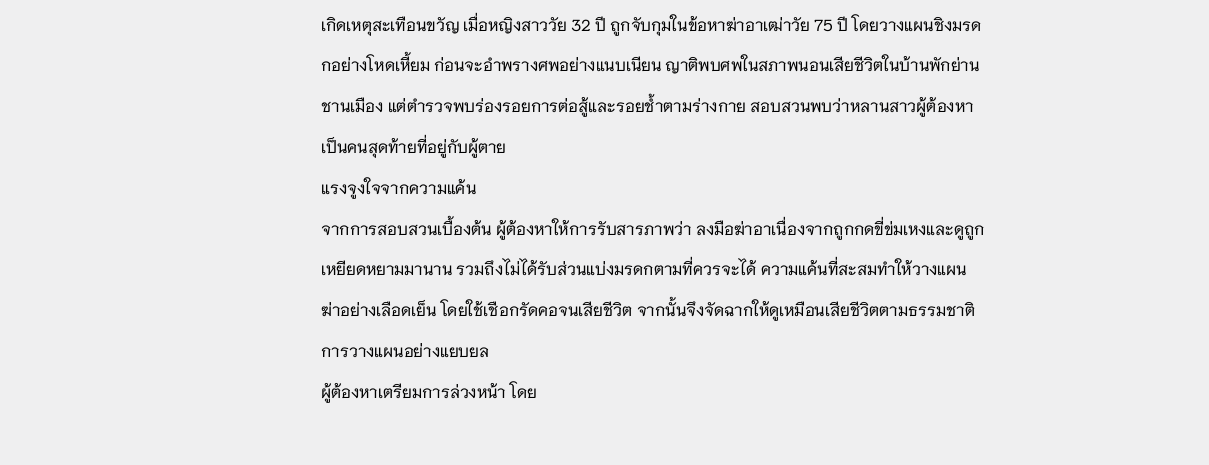เกิดเหตุสะเทือนขวัญ เมื่อหญิงสาววัย 32 ปี ถูกจับกุมในข้อหาฆ่าอาเฒ่าวัย 75 ปี โดยวางแผนชิงมรดกอย่างโหดเหี้ยม ก่อนจะอำพรางศพอย่างแนบเนียน ญาติพบศพในสภาพนอนเสียชีวิตในบ้านพักย่านชานเมือง แต่ตำรวจพบร่องรอยการต่อสู้และรอยช้ำตามร่างกาย สอบสวนพบว่าหลานสาวผู้ต้องหาเป็นคนสุดท้ายที่อยู่กับผู้ตาย
แรงจูงใจจากความแค้น
จากการสอบสวนเบื้องต้น ผู้ต้องหาให้การรับสารภาพว่า ลงมือฆ่าอาเนื่องจากถูกกดขี่ข่มเหงและดูถูกเหยียดหยามมานาน รวมถึงไม่ได้รับส่วนแบ่งมรดกตามที่ควรจะได้ ความแค้นที่สะสมทำให้วางแผนฆ่าอย่างเลือดเย็น โดยใช้เชือกรัดคอจนเสียชีวิต จากนั้นจึงจัดฉากให้ดูเหมือนเสียชีวิตตามธรรมชาติ
การวางแผนอย่างแยบยล
ผู้ต้องหาเตรียมการล่วงหน้า โดย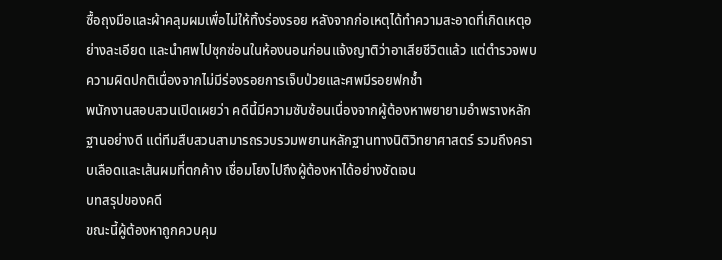ซื้อถุงมือและผ้าคลุมผมเพื่อไม่ให้ทิ้งร่องรอย หลังจากก่อเหตุได้ทำความสะอาดที่เกิดเหตุอย่างละเอียด และนำศพไปซุกซ่อนในห้องนอนก่อนแจ้งญาติว่าอาเสียชีวิตแล้ว แต่ตำรวจพบความผิดปกติเนื่องจากไม่มีร่องรอยการเจ็บป่วยและศพมีรอยฟกช้ำ
พนักงานสอบสวนเปิดเผยว่า คดีนี้มีความซับซ้อนเนื่องจากผู้ต้องหาพยายามอำพรางหลักฐานอย่างดี แต่ทีมสืบสวนสามารถรวบรวมพยานหลักฐานทางนิติวิทยาศาสตร์ รวมถึงคราบเลือดและเส้นผมที่ตกค้าง เชื่อมโยงไปถึงผู้ต้องหาได้อย่างชัดเจน
บทสรุปของคดี
ขณะนี้ผู้ต้องหาถูกควบคุม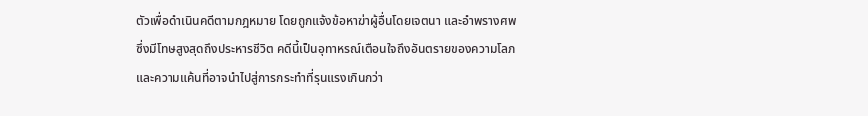ตัวเพื่อดำเนินคดีตามกฎหมาย โดยถูกแจ้งข้อหาฆ่าผู้อื่นโดยเจตนา และอำพรางศพ ซึ่งมีโทษสูงสุดถึงประหารชีวิต คดีนี้เป็นอุทาหรณ์เตือนใจถึงอันตรายของความโลภและความแค้นที่อาจนำไปสู่การกระทำที่รุนแรงเกินกว่า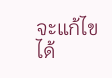จะแก้ไขได้